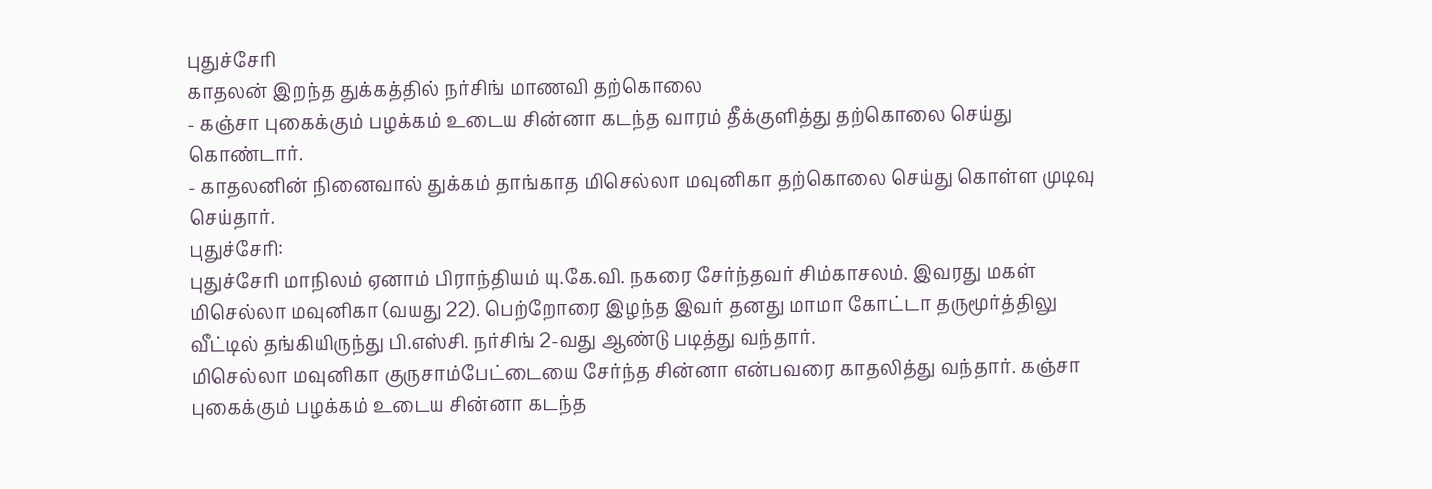புதுச்சேரி
காதலன் இறந்த துக்கத்தில் நர்சிங் மாணவி தற்கொலை
- கஞ்சா புகைக்கும் பழக்கம் உடைய சின்னா கடந்த வாரம் தீக்குளித்து தற்கொலை செய்து கொண்டார்.
- காதலனின் நினைவால் துக்கம் தாங்காத மிசெல்லா மவுனிகா தற்கொலை செய்து கொள்ள முடிவு செய்தார்.
புதுச்சேரி:
புதுச்சேரி மாநிலம் ஏனாம் பிராந்தியம் யு.கே.வி. நகரை சேர்ந்தவர் சிம்காசலம். இவரது மகள் மிசெல்லா மவுனிகா (வயது 22). பெற்றோரை இழந்த இவர் தனது மாமா கோட்டா தருமூர்த்திலு வீட்டில் தங்கியிருந்து பி.எஸ்சி. நர்சிங் 2-வது ஆண்டு படித்து வந்தார்.
மிசெல்லா மவுனிகா குருசாம்பேட்டையை சேர்ந்த சின்னா என்பவரை காதலித்து வந்தார். கஞ்சா புகைக்கும் பழக்கம் உடைய சின்னா கடந்த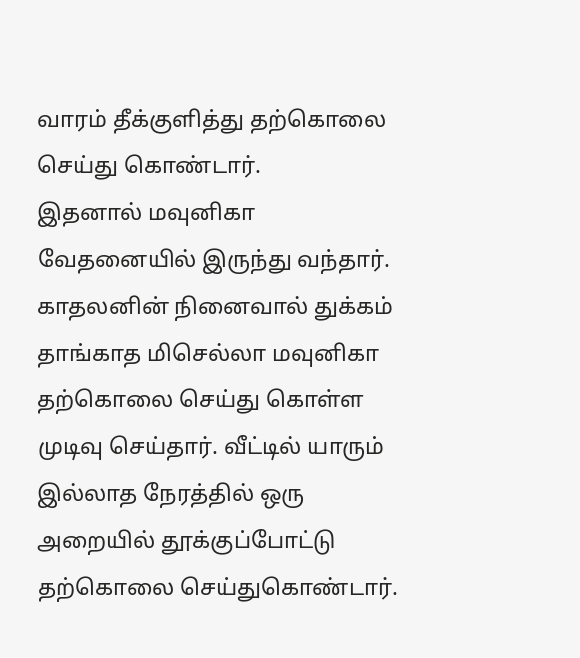வாரம் தீக்குளித்து தற்கொலை செய்து கொண்டார்.
இதனால் மவுனிகா வேதனையில் இருந்து வந்தார். காதலனின் நினைவால் துக்கம் தாங்காத மிசெல்லா மவுனிகா தற்கொலை செய்து கொள்ள முடிவு செய்தார். வீட்டில் யாரும் இல்லாத நேரத்தில் ஒரு அறையில் தூக்குப்போட்டு தற்கொலை செய்துகொண்டார்.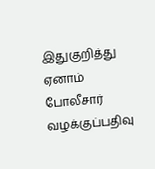இதுகுறித்து ஏனாம் போலீசார் வழக்குப்பதிவு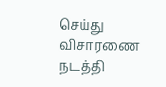செய்து விசாரணை நடத்தி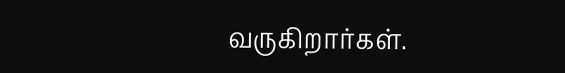வருகிறார்கள்.